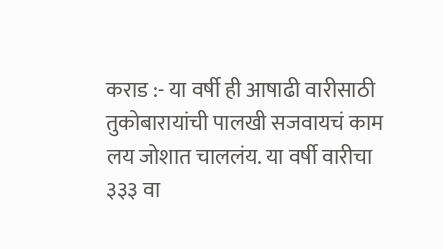कराड :- या वर्षी ही आषाढी वारीसाठी तुकोबारायांची पालखी सजवायचं काम लय जोशात चाललंय. या वर्षी वारीचा ३३३ वा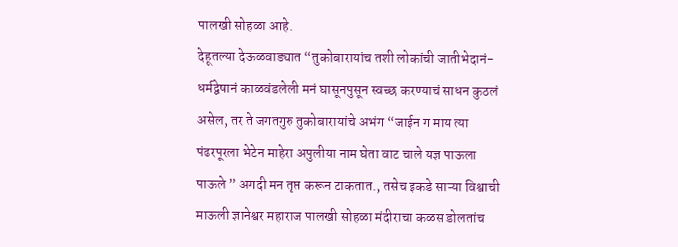पालखी सोहळा आहे.
देहूतल्या देऊळवाड्यात “तुकोबारायांच तशी लोकांची जातीभेदानं-धर्मद्वेषानं काळवंडलेली मनं घासूनपुसून स्वच्छ करण्याचं साधन कुठलं असेल, तर ते जगतगुरु तुकोबारायांचे अभंग “जाईन ग माय त्या पंढरपूरला भेटेन माहेरा अपुलीया नाम घेता वाट चाले यज्ञ पाऊला पाऊले ” अगदी मन तृप्त करून टाकतात., तसेच इकडे साऱ्या विश्वाची माऊली ज्ञानेश्वर महाराज पालखी सोहळा मंदीराचा कळस डोलतांच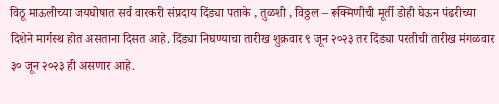विठू माऊलीच्या जयघोषात सर्व वारकरी संप्रदाय दिंड्या पताके , तुळशी , विठ्ठल – रूक्मिणीची मूर्ती डोही घेऊन पंढरीच्या दिशेने मार्गस्थ होत असताना दिसत आहे. दिंड्या निघण्याचा तारीख शुक्रवार ९ जून २०२३ तर दिंड्या परतीची तारीख मंगळवार ३० जून २०२३ ही असणार आहे.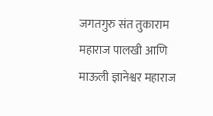जगतगुरु संत तुकाराम महाराज पालखी आणि माऊली ज्ञानेश्वर महाराज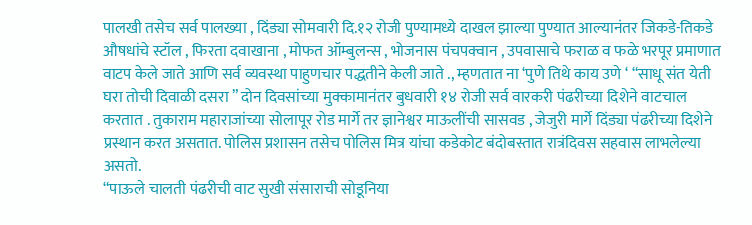पालखी तसेच सर्व पालख्या , दिंड्या सोमवारी दि.१२ रोजी पुण्यामध्ये दाखल झाल्या पुण्यात आल्यानंतर जिकडे-तिकडे औषधांचे स्टॉल , फिरता दवाखाना , मोफत ऑम्बुलन्स , भोजनास पंचपक्वान , उपवासाचे फराळ व फळे भरपूर प्रमाणात वाटप केले जाते आणि सर्व व्यवस्था पाहुणचार पद्धतीने केली जाते ., म्हणतात ना ‘पुणे तिथे काय उणे ‘ “साधू संत येती घरा तोची दिवाळी दसरा ” दोन दिवसांच्या मुक्कामानंतर बुधवारी १४ रोजी सर्व वारकरी पंढरीच्या दिशेने वाटचाल करतात . तुकाराम महाराजांच्या सोलापूर रोड मार्गे तर ज्ञानेश्वर माऊलींची सासवड , जेजुरी मार्गे दिंड्या पंढरीच्या दिशेने प्रस्थान करत असतात. पोलिस प्रशासन तसेच पोलिस मित्र यांचा कडेकोट बंदोबस्तात रात्रंदिवस सहवास लाभलेल्या असतो.
“पाऊले चालती पंढरीची वाट सुखी संसाराची सोडूनिया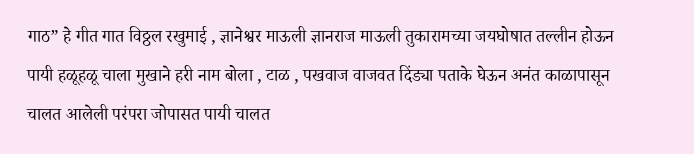गाठ” हे गीत गात विठ्ठल रखुमाई , ज्ञानेश्वर माऊली ज्ञानराज माऊली तुकारामच्या जयघोषात तल्लीन होऊन पायी हळूहळू चाला मुखाने हरी नाम बोला , टाळ , पखवाज वाजवत दिंड्या पताके घेऊन अनंत काळापासून चालत आलेली परंपरा जोपासत पायी चालत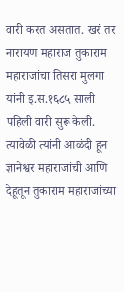वारी करत असतात. खरं तर नारायण महाराज तुकाराम महाराजांचा तिसरा मुलगा यांनी इ.स.१६८५ साली पहिली वारी सुरू केली. त्यावेळी त्यांनी आळंदी हून ज्ञानेश्वर महाराजांची आणि देहूतून तुकाराम महाराजांच्या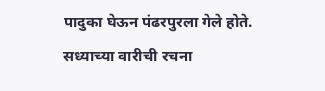पादुका घेऊन पंढरपुरला गेले होते. सध्याच्या वारीची रचना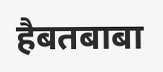हैबतबाबा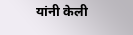यांनी केली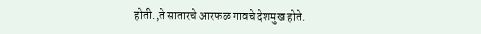होती.,ते सातारचे आरफळ गावचे देशमुख होते.